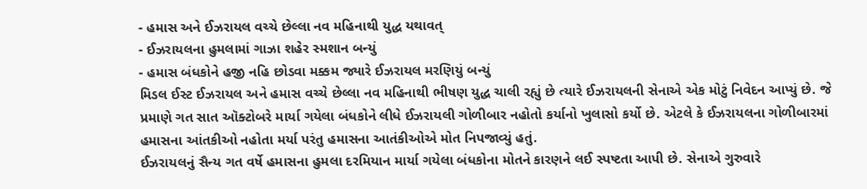- હમાસ અને ઈઝરાયલ વચ્ચે છેલ્લા નવ મહિનાથી યુદ્ધ યથાવત્
- ઈઝરાયલના હુમલામાં ગાઝા શહેર સ્મશાન બન્યું
- હમાસ બંધકોને હજી નહિ છોડવા મક્કમ જ્યારે ઈઝરાયલ મરણિયું બન્યું
મિડલ ઈસ્ટ ઈઝરાયલ અને હમાસ વચ્ચે છેલ્લા નવ મહિનાથી ભીષણ યુદ્ધ ચાલી રહ્યું છે ત્યારે ઈઝરાયલની સેનાએ એક મોટું નિવેદન આપ્યું છે. જે પ્રમાણે ગત સાત ઑક્ટોબરે માર્યા ગયેલા બંધકોને લીધે ઈઝરાયલી ગોળીબાર નહોતો કર્યાનો ખુલાસો કર્યો છે. એટલે કે ઈઝરાયલના ગોળીબારમાં હમાસના આંતકીઓ નહોતા મર્યા પરંતુ હમાસના આતંકીઓએ મોત નિપજાવ્યું હતું.
ઈઝરાયલનું સૈન્ય ગત વર્ષે હમાસના હુમલા દરમિયાન માર્યા ગયેલા બંધકોના મોતને કારણને લઈ સ્પષ્ટતા આપી છે. સેનાએ ગુરુવારે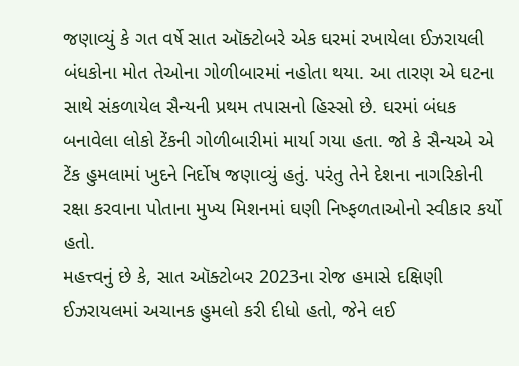જણાવ્યું કે ગત વર્ષે સાત ઑક્ટોબરે એક ઘરમાં રખાયેલા ઈઝરાયલી બંધકોના મોત તેઓના ગોળીબારમાં નહોતા થયા. આ તારણ એ ઘટના સાથે સંકળાયેલ સૈન્યની પ્રથમ તપાસનો હિસ્સો છે. ઘરમાં બંધક બનાવેલા લોકો ટેંકની ગોળીબારીમાં માર્યા ગયા હતા. જો કે સૈન્યએ એ ટેંક હુમલામાં ખુદને નિર્દોષ જણાવ્યું હતું. પરંતુ તેને દેશના નાગરિકોની રક્ષા કરવાના પોતાના મુખ્ય મિશનમાં ઘણી નિષ્ફળતાઓનો સ્વીકાર કર્યો હતો.
મહત્ત્વનું છે કે, સાત ઑક્ટોબર 2023ના રોજ હમાસે દક્ષિણી ઈઝરાયલમાં અચાનક હુમલો કરી દીધો હતો, જેને લઈ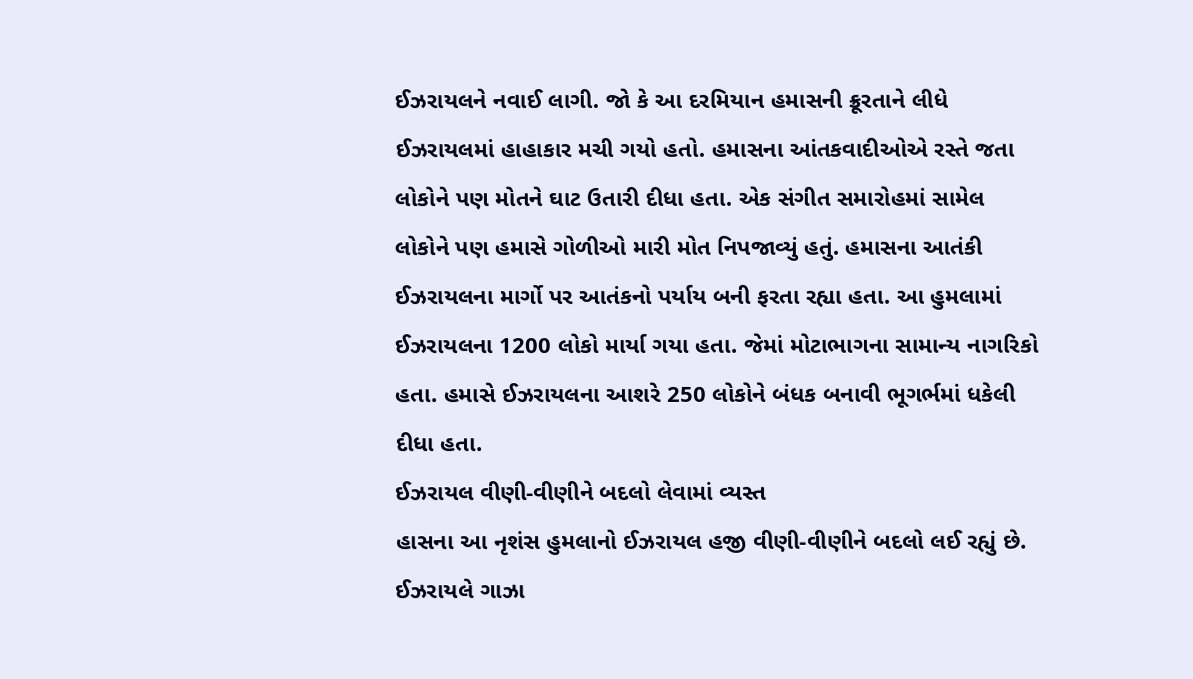ઈઝરાયલને નવાઈ લાગી. જો કે આ દરમિયાન હમાસની ક્રૂરતાને લીધે ઈઝરાયલમાં હાહાકાર મચી ગયો હતો. હમાસના આંતકવાદીઓએ રસ્તે જતા લોકોને પણ મોતને ઘાટ ઉતારી દીધા હતા. એક સંગીત સમારોહમાં સામેલ લોકોને પણ હમાસે ગોળીઓ મારી મોત નિપજાવ્યું હતું. હમાસના આતંકી ઈઝરાયલના માર્ગો પર આતંકનો પર્યાય બની ફરતા રહ્યા હતા. આ હુમલામાં ઈઝરાયલના 1200 લોકો માર્યા ગયા હતા. જેમાં મોટાભાગના સામાન્ય નાગરિકો હતા. હમાસે ઈઝરાયલના આશરે 250 લોકોને બંધક બનાવી ભૂગર્ભમાં ધકેલી દીધા હતા.
ઈઝરાયલ વીણી-વીણીને બદલો લેવામાં વ્યસ્ત
હાસના આ નૃશંસ હુમલાનો ઈઝરાયલ હજી વીણી-વીણીને બદલો લઈ રહ્યું છે. ઈઝરાયલે ગાઝા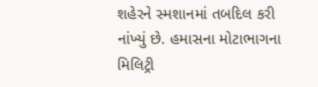શહેરને સ્મશાનમાં તબદિલ કરી નાંખ્યું છે. હમાસના મોટાભાગના મિલિટ્રી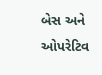બેસ અને ઓપરેટિવ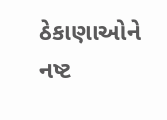ઠેકાણાઓને નષ્ટ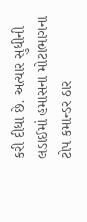કરી દીધા છે. અત્યાર સુધીની લડાઈમાં હમાસના મોટાભાગના ટોપ કમાન્ડર ઠાર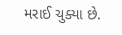મરાઈ ચુક્યા છે.